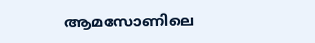ആമസോണിലെ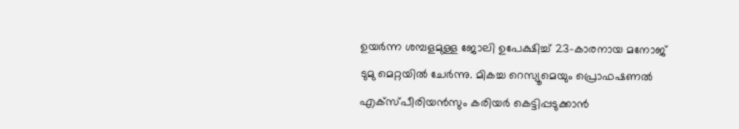ഉയർന്ന ശമ്പളമുള്ള ജോലി ഉപേക്ഷിച്ച് 23-കാരനായ മനോജ് ടുമു മെറ്റയിൽ ചേർന്നു. മികച്ച റെസ്യൂമെയും പ്രൊഫഷണൽ എക്സ്പീരിയൻസും കരിയർ കെട്ടിപ്പടുക്കാൻ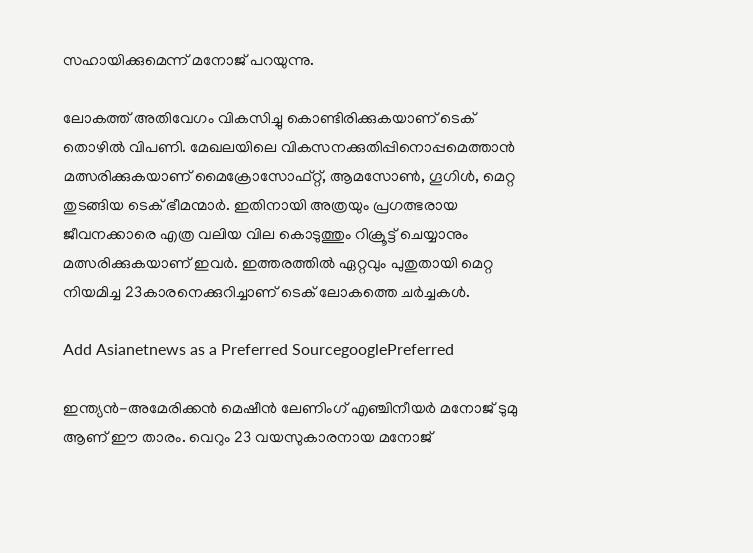സഹായിക്കുമെന്ന് മനോജ് പറയുന്നു.

ലോകത്ത് അതിവേഗം വികസിച്ചു കൊണ്ടിരിക്കുകയാണ് ടെക് തൊഴിൽ വിപണി. മേഖലയിലെ വികസനക്കുതിപ്പിനൊപ്പമെത്താൻ മത്സരിക്കുകയാണ് മൈക്രോസോഫ്റ്റ്, ആമസോൺ, ഗൂഗിൾ, മെറ്റ തുടങ്ങിയ ടെക് ഭീമന്മാർ. ഇതിനായി അത്രയും പ്രഗത്ഭരായ ജീവനക്കാരെ എത്ര വലിയ വില കൊടുത്തും റിക്രൂട്ട് ചെയ്യാനും മത്സരിക്കുകയാണ് ഇവർ. ഇത്തരത്തിൽ ഏറ്റവും പുതുതായി മെറ്റ നിയമിച്ച 23കാരനെക്കുറിച്ചാണ് ടെക് ലോകത്തെ ച‌‌ർച്ചകൾ.

Add Asianetnews as a Preferred SourcegooglePreferred

ഇന്ത്യൻ-അമേരിക്കൻ മെഷീൻ ലേണിംഗ് എഞ്ചിനീയർ മനോജ് ടുമു ആണ് ഈ താരം. വെറും 23 വയസുകാരനായ മനോജ്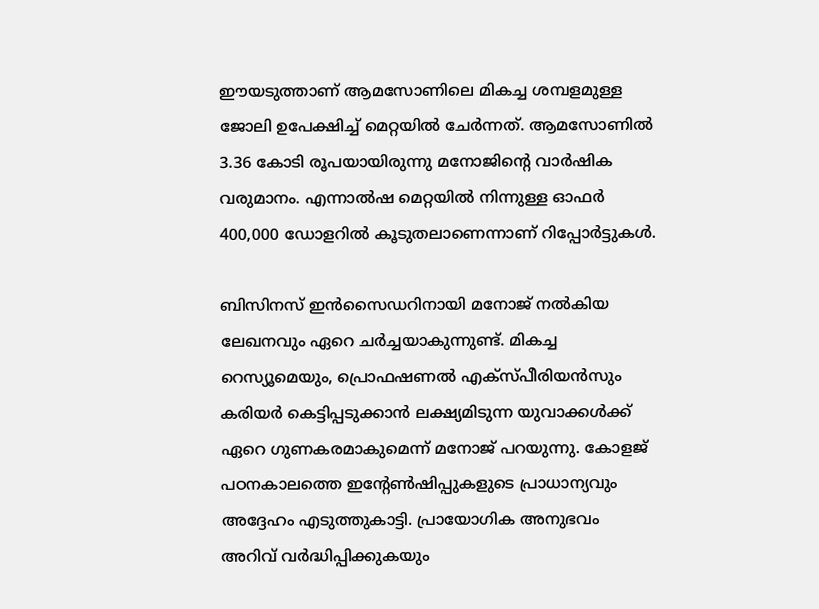ഈയടുത്താണ് ആമസോണിലെ മികച്ച ശമ്പളമുള്ള ജോലി ഉപേക്ഷിച്ച് മെറ്റയിൽ ചേർന്നത്. ആമസോണിൽ 3.36 കോടി രൂപയായിരുന്നു മനോജിന്റെ വാ‌ർഷിക വരുമാനം. എന്നാൽഷ മെറ്റയിൽ നിന്നുള്ള ഓഫ‌ർ 400,000 ഡോളറിൽ കൂടുതലാണെന്നാണ് റിപ്പോ‌ർട്ടുകൾ.

ബിസിനസ് ഇൻസൈഡറിനായി മനോജ് നൽകിയ ലേഖനവും ഏറെ ച‌ർച്ചയാകുന്നുണ്ട്. മികച്ച റെസ്യൂമെയും, പ്രൊഫഷണൽ എക്സ്പീരിയൻസും കരിയർ കെട്ടിപ്പടുക്കാൻ ലക്ഷ്യമിടുന്ന യുവാക്കൾക്ക് ഏറെ ഗുണകരമാകുമെന്ന് മനോജ് പറയുന്നു. കോളജ് പഠനകാലത്തെ ഇന്റേൺഷിപ്പുകളുടെ പ്രാധാന്യവും അദ്ദേഹം എടുത്തുകാട്ടി. പ്രായോഗിക അനുഭവം അറിവ് വർദ്ധിപ്പിക്കുകയും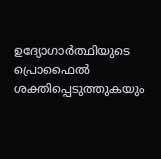ഉദ്യോഗാ‌ർത്ഥിയുടെ പ്രൊഫൈൽ ശക്തിപ്പെടുത്തുകയും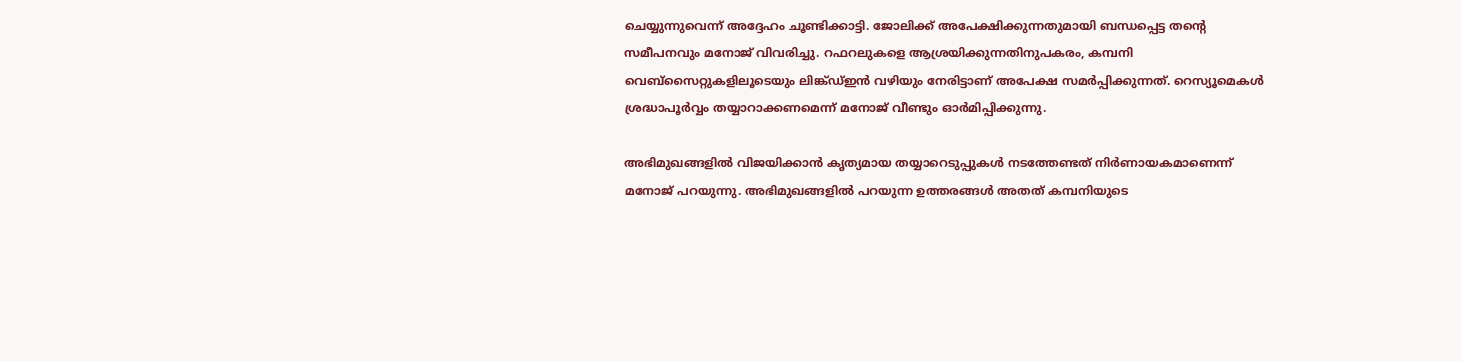ചെയ്യുന്നുവെന്ന് അദ്ദേഹം ചൂണ്ടിക്കാട്ടി. ജോലിക്ക് അപേക്ഷിക്കുന്നതുമായി ബന്ധപ്പെട്ട തന്റെ സമീപനവും മനോജ് വിവരിച്ചു. റഫറലുകളെ ആശ്രയിക്കുന്നതിനുപകരം, കമ്പനി വെബ്‌സൈറ്റുകളിലൂടെയും ലിങ്ക്ഡ്ഇൻ വഴിയും നേരിട്ടാണ് അപേക്ഷ സമ‌ർപ്പിക്കുന്നത്. റെസ്യൂമെകൾ ശ്രദ്ധാപൂ‌ർവ്വം തയ്യാറാക്കണമെന്ന് മനോജ് വീണ്ടും ഓ‌ർമിപ്പിക്കുന്നു.

അഭിമുഖങ്ങളിൽ വിജയിക്കാൻ കൃത്യമായ തയ്യാറെടുപ്പുകൾ നടത്തേണ്ടത് നിർണായകമാണെന്ന് മനോജ് പറയുന്നു. അഭിമുഖങ്ങളിൽ പറയുന്ന ഉത്തരങ്ങൾ അതത് കമ്പനിയുടെ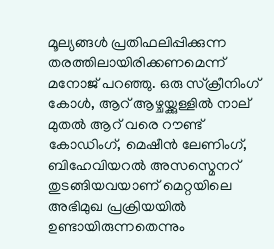മൂല്യങ്ങൾ പ്രതിഫലിപ്പിക്കുന്ന തരത്തിലായിരിക്കണമെന്ന് മനോജ് പറഞ്ഞു. ഒരു സ്ക്രീനിംഗ് കോൾ, ആറ് ആഴ്ചയ്ക്കുള്ളിൽ നാല് മുതൽ ആറ് വരെ റൗണ്ട് കോഡിംഗ്, മെഷീൻ ലേണിംഗ്, ബിഹേവിയറൽ അസസ്മെനറ് തുടങ്ങിയവയാണ് മെറ്റയിലെ അഭിമുഖ പ്രക്രിയയിൽ ഉണ്ടായിരുന്നതെന്നും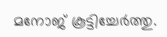മനോജ് കൂട്ടിച്ചേ‌ർത്തു.